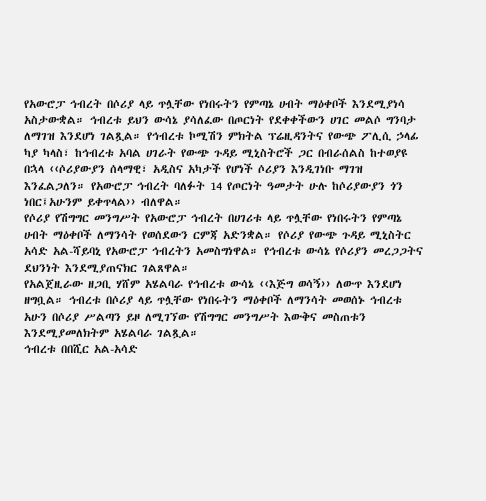የአውሮፓ ኅብረት በሶሪያ ላይ ጥሏቸው የነበሩትን የምጣኔ ሀብት ማዕቀቦች እንደሚያነሳ አስታውቋል። ኅብረቱ ይህን ውሳኔ ያሳለፈው በጦርነት የደቀቀችውን ሀገር መልሶ ግንባታ ለማገዝ እንደሆነ ገልጿል። የኅብረቱ ኮሚሽን ምክትል ፕሬዚዳንትና የውጭ ፖሊሲ ኃላፊ ካያ ካላስ፣ ከኅብረቱ አባል ሀገራት የውጭ ጉዳይ ሚኒስትሮች ጋር በብራሰልስ ከተወያዩ በኋላ ‹‹ሶሪያውያን ሰላማዊ፣ አዲስና አካታች የሆነች ሶሪያን እንዲገነቡ ማገዝ እንፈልጋለን። የአውሮፓ ኅብረት ባለፉት 14 የጦርነት ዓመታት ሁሉ ከሶሪያውያን ጎን ነበር፤አሁንም ይቀጥላል›› ብለዋል።
የሶሪያ የሽግግር መንግሥት የአውሮፓ ኅብረት በሀገሪቱ ላይ ጥሏቸው የነበሩትን የምጣኔ ሀብት ማዕቀቦች ለማንሳት የወሰደውን ርምጃ አድንቋል። የሶሪያ የውጭ ጉዳይ ሚኒስትር አሳድ አል-ሻይባኒ የአውሮፓ ኅብረትን አመስግነዋል። የኅብረቱ ውሳኔ የሶሪያን መረጋጋትና ደህንነት እንደሚያጠናክር ገልጸዋል።
የአልጀዚራው ዘጋቢ ሃሸም አሄልባራ የኅብረቱ ውሳኔ ‹‹እጅግ ወሳኝ›› ለውጥ እንደሆነ ዘግቧል። ኅብረቱ በሶሪያ ላይ ጥሏቸው የነበሩትን ማዕቀቦች ለማንሳት መወሰኑ ኅብረቱ አሁን በሶሪያ ሥልጣን ይዞ ለሚገኘው የሽግግር መንግሥት እውቅና መስጠቱን እንደሚያመለክትም አሄልባራ ገልጿል።
ኅብረቱ በበሺር አል-አሳድ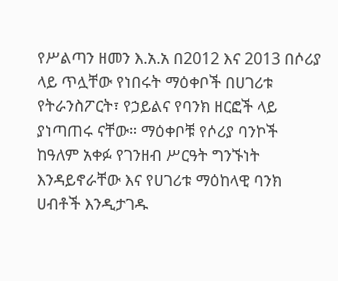የሥልጣን ዘመን እ.አ.አ በ2012 እና 2013 በሶሪያ ላይ ጥሏቸው የነበሩት ማዕቀቦች በሀገሪቱ የትራንስፖርት፣ የኃይልና የባንክ ዘርፎች ላይ ያነጣጠሩ ናቸው። ማዕቀቦቹ የሶሪያ ባንኮች ከዓለም አቀፉ የገንዘብ ሥርዓት ግንኙነት እንዳይኖራቸው እና የሀገሪቱ ማዕከላዊ ባንክ ሀብቶች እንዲታገዱ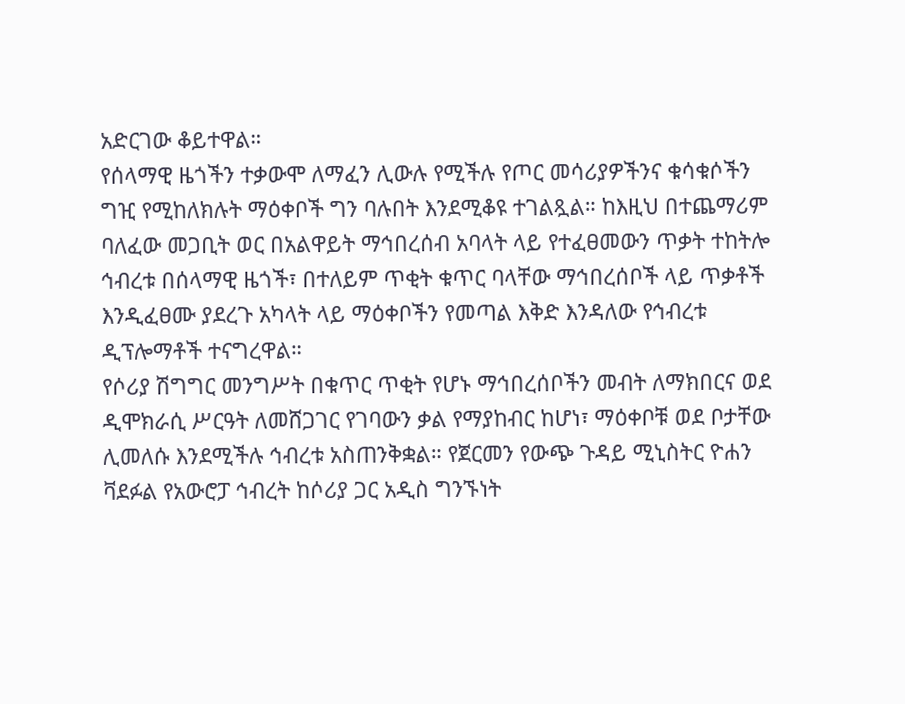አድርገው ቆይተዋል።
የሰላማዊ ዜጎችን ተቃውሞ ለማፈን ሊውሉ የሚችሉ የጦር መሳሪያዎችንና ቁሳቁሶችን ግዢ የሚከለክሉት ማዕቀቦች ግን ባሉበት እንደሚቆዩ ተገልጿል። ከእዚህ በተጨማሪም ባለፈው መጋቢት ወር በአልዋይት ማኅበረሰብ አባላት ላይ የተፈፀመውን ጥቃት ተከትሎ ኅብረቱ በሰላማዊ ዜጎች፣ በተለይም ጥቂት ቁጥር ባላቸው ማኅበረሰቦች ላይ ጥቃቶች እንዲፈፀሙ ያደረጉ አካላት ላይ ማዕቀቦችን የመጣል እቅድ እንዳለው የኅብረቱ ዲፕሎማቶች ተናግረዋል።
የሶሪያ ሽግግር መንግሥት በቁጥር ጥቂት የሆኑ ማኅበረሰቦችን መብት ለማክበርና ወደ ዲሞክራሲ ሥርዓት ለመሸጋገር የገባውን ቃል የማያከብር ከሆነ፣ ማዕቀቦቹ ወደ ቦታቸው ሊመለሱ እንደሚችሉ ኅብረቱ አስጠንቅቋል። የጀርመን የውጭ ጉዳይ ሚኒስትር ዮሐን ቫደፉል የአውሮፓ ኅብረት ከሶሪያ ጋር አዲስ ግንኙነት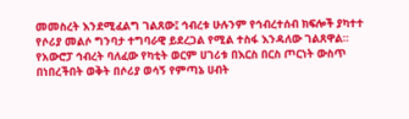መመስረት እንደሚፈልግ ገልጸው፤ ኅብረቱ ሁሉንም የኅብረተሰብ ክፍሎች ያካተተ የሶሪያ መልሶ ግንባታ ተግባራዊ ይደረጋል የሚል ተስፋ እንዳለው ገልጸዋል።
የአውሮፓ ኅብረት ባለፈው የካቲት ወርም ሀገሪቱ በእርስ በርስ ጦርነት ውስጥ በነበረችበት ወቅት በሶሪያ ወሳኝ የምጣኔ ሀብት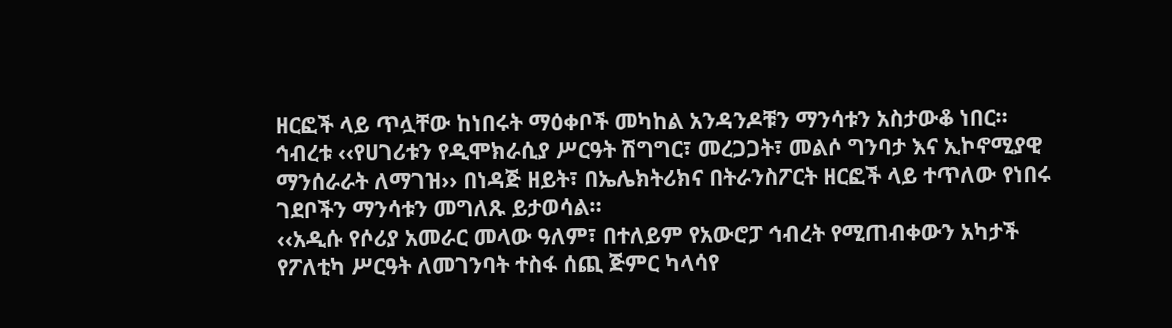ዘርፎች ላይ ጥሏቸው ከነበሩት ማዕቀቦች መካከል አንዳንዶቹን ማንሳቱን አስታውቆ ነበር። ኅብረቱ ‹‹የሀገሪቱን የዲሞክራሲያ ሥርዓት ሽግግር፣ መረጋጋት፣ መልሶ ግንባታ እና ኢኮኖሚያዊ ማንሰራራት ለማገዝ›› በነዳጅ ዘይት፣ በኤሌክትሪክና በትራንስፖርት ዘርፎች ላይ ተጥለው የነበሩ ገደቦችን ማንሳቱን መግለጹ ይታወሳል።
‹‹አዲሱ የሶሪያ አመራር መላው ዓለም፣ በተለይም የአውሮፓ ኅብረት የሚጠብቀውን አካታች የፖለቲካ ሥርዓት ለመገንባት ተስፋ ሰጪ ጅምር ካላሳየ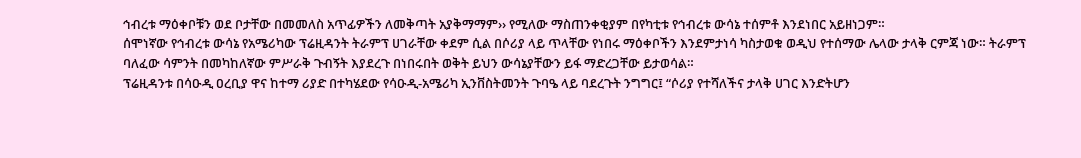ኅብረቱ ማዕቀቦቹን ወደ ቦታቸው በመመለስ አጥፊዎችን ለመቅጣት አያቅማማም›› የሚለው ማስጠንቀቂያም በየካቲቱ የኅብረቱ ውሳኔ ተሰምቶ እንደነበር አይዘነጋም።
ሰሞነኛው የኅብረቱ ውሳኔ የአሜሪካው ፕሬዚዳንት ትራምፕ ሀገራቸው ቀደም ሲል በሶሪያ ላይ ጥላቸው የነበሩ ማዕቀቦችን እንደምታነሳ ካስታወቁ ወዲህ የተሰማው ሌላው ታላቅ ርምጃ ነው። ትራምፕ ባለፈው ሳምንት በመካከለኛው ምሥራቅ ጉብኝት እያደረጉ በነበሩበት ወቅት ይህን ውሳኔያቸውን ይፋ ማድረጋቸው ይታወሳል።
ፕሬዚዳንቱ በሳዑዲ ዐረቢያ ዋና ከተማ ሪያድ በተካሄደው የሳዑዲ-አሜሪካ ኢንቨስትመንት ጉባዔ ላይ ባደረጉት ንግግር፤ “ሶሪያ የተሻለችና ታላቅ ሀገር እንድትሆን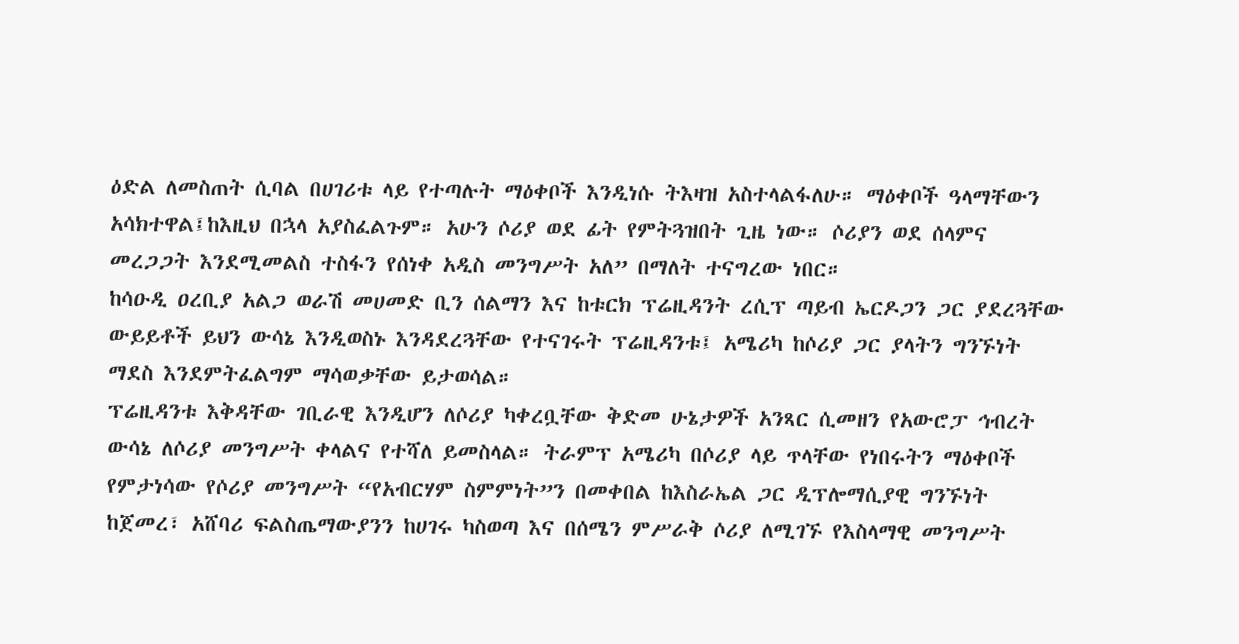ዕድል ለመስጠት ሲባል በሀገሪቱ ላይ የተጣሉት ማዕቀቦች እንዲነሱ ትእዛዝ አስተላልፋለሁ። ማዕቀቦች ዓላማቸውን አሳክተዋል፤ከእዚህ በኋላ አያስፈልጉም። አሁን ሶሪያ ወደ ፊት የምትጓዝበት ጊዜ ነው። ሶሪያን ወደ ሰላምና መረጋጋት እንደሚመልስ ተስፋን የሰነቀ አዲስ መንግሥት አለ” በማለት ተናግረው ነበር።
ከሳዑዲ ዐረቢያ አልጋ ወራሽ መሀመድ ቢን ሰልማን እና ከቱርክ ፕሬዚዳንት ረሲፕ ጣይብ ኤርዶጋን ጋር ያደረጓቸው ውይይቶች ይህን ውሳኔ እንዲወስኑ እንዳደረጓቸው የተናገሩት ፕሬዚዳንቱ፤ አሜሪካ ከሶሪያ ጋር ያላትን ግንኙነት ማደስ እንደምትፈልግም ማሳወቃቸው ይታወሳል።
ፕሬዚዳንቱ እቅዳቸው ገቢራዊ እንዲሆን ለሶሪያ ካቀረቧቸው ቅድመ ሁኔታዎች አንጻር ሲመዘን የአውሮፓ ኅብረት ውሳኔ ለሶሪያ መንግሥት ቀላልና የተሻለ ይመስላል። ትራምፕ አሜሪካ በሶሪያ ላይ ጥላቸው የነበሩትን ማዕቀቦች የምታነሳው የሶሪያ መንግሥት “የአብርሃም ስምምነት”ን በመቀበል ከእስራኤል ጋር ዲፕሎማሲያዊ ግንኙነት ከጀመረ፣ አሸባሪ ፍልስጤማውያንን ከሀገሩ ካስወጣ እና በሰሜን ምሥራቅ ሶሪያ ለሚገኙ የእስላማዊ መንግሥት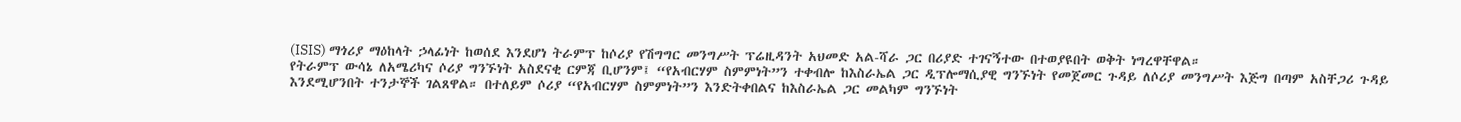(ISIS) ማጎሪያ ማዕከላት ኃላፊነት ከወሰደ እንደሆነ ትራምፕ ከሶሪያ የሽግግር መንግሥት ፕሬዚዳንት አህመድ አል-ሻራ ጋር በሪያድ ተገናኝተው በተወያዩበት ወቅት ነግረዋቸዋል።
የትራምፕ ውሳኔ ለአሜሪካና ሶሪያ ግንኙነት አስደናቂ ርምጃ ቢሆንም፤ “የአብርሃም ስምምነት”ን ተቀብሎ ከእስራኤል ጋር ዲፕሎማሲያዊ ግንኙነት የመጀመር ጉዳይ ለሶሪያ መንግሥት እጅግ በጣም አስቸጋሪ ጉዳይ እንደሚሆንበት ተንታኞች ገልጸዋል። በተለይም ሶሪያ “የአብርሃም ስምምነት”ን እንድትቀበልና ከእስራኤል ጋር መልካም ግንኙነት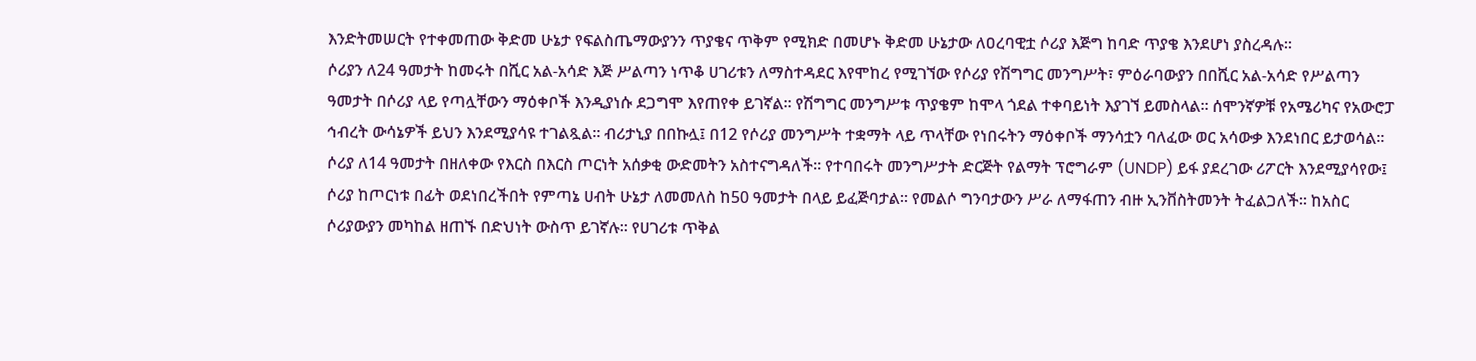እንድትመሠርት የተቀመጠው ቅድመ ሁኔታ የፍልስጤማውያንን ጥያቄና ጥቅም የሚክድ በመሆኑ ቅድመ ሁኔታው ለዐረባዊቷ ሶሪያ እጅግ ከባድ ጥያቄ እንደሆነ ያስረዳሉ።
ሶሪያን ለ24 ዓመታት ከመሩት በሺር አል-አሳድ እጅ ሥልጣን ነጥቆ ሀገሪቱን ለማስተዳደር እየሞከረ የሚገኘው የሶሪያ የሽግግር መንግሥት፣ ምዕራባውያን በበሺር አል-አሳድ የሥልጣን ዓመታት በሶሪያ ላይ የጣሏቸውን ማዕቀቦች እንዲያነሱ ደጋግሞ እየጠየቀ ይገኛል። የሽግግር መንግሥቱ ጥያቄም ከሞላ ጎደል ተቀባይነት እያገኘ ይመስላል። ሰሞንኛዎቹ የአሜሪካና የአውሮፓ ኅብረት ውሳኔዎች ይህን እንደሚያሳዩ ተገልጿል። ብሪታኒያ በበኩሏ፤ በ12 የሶሪያ መንግሥት ተቋማት ላይ ጥላቸው የነበሩትን ማዕቀቦች ማንሳቷን ባለፈው ወር አሳውቃ እንደነበር ይታወሳል።
ሶሪያ ለ14 ዓመታት በዘለቀው የእርስ በእርስ ጦርነት አሰቃቂ ውድመትን አስተናግዳለች። የተባበሩት መንግሥታት ድርጅት የልማት ፕሮግራም (UNDP) ይፋ ያደረገው ሪፖርት እንደሚያሳየው፤ ሶሪያ ከጦርነቱ በፊት ወደነበረችበት የምጣኔ ሀብት ሁኔታ ለመመለስ ከ50 ዓመታት በላይ ይፈጅባታል። የመልሶ ግንባታውን ሥራ ለማፋጠን ብዙ ኢንቨስትመንት ትፈልጋለች። ከአስር ሶሪያውያን መካከል ዘጠኙ በድህነት ውስጥ ይገኛሉ። የሀገሪቱ ጥቅል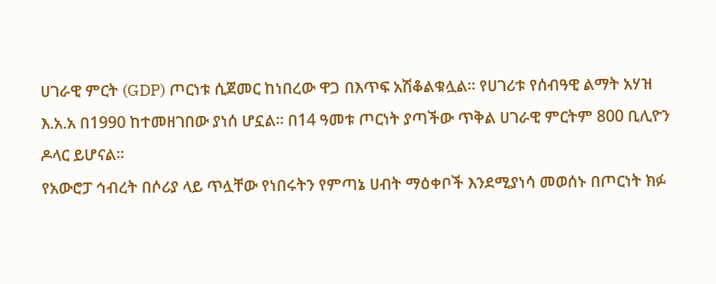ሀገራዊ ምርት (GDP) ጦርነቱ ሲጀመር ከነበረው ዋጋ በእጥፍ አሽቆልቁሏል። የሀገሪቱ የሰብዓዊ ልማት አሃዝ እ.አ.አ በ1990 ከተመዘገበው ያነሰ ሆኗል። በ14 ዓመቱ ጦርነት ያጣችው ጥቅል ሀገራዊ ምርትም 800 ቢሊዮን ዶላር ይሆናል።
የአውሮፓ ኅብረት በሶሪያ ላይ ጥሏቸው የነበሩትን የምጣኔ ሀብት ማዕቀቦች እንደሚያነሳ መወሰኑ በጦርነት ክፉ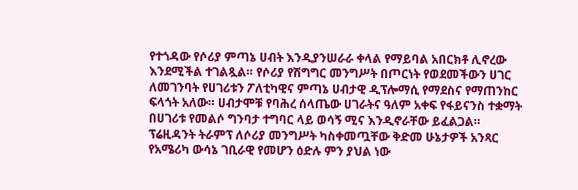የተጎዳው የሶሪያ ምጣኔ ሀብት እንዲያንሠራራ ቀላል የማይባል አበርክቶ ሊኖረው እንደሚችል ተገልጿል። የሶሪያ የሽግግር መንግሥት በጦርነት የወደመችውን ሀገር ለመገንባት የሀገሪቱን ፖለቲካዊና ምጣኔ ሀብታዊ ዲፕሎማሲ የማደስና የማጠንከር ፍላጎት አለው። ሀብታሞቹ የባሕረ ሰላጤው ሀገራትና ዓለም አቀፍ የፋይናንስ ተቋማት በሀገሪቱ የመልሶ ግንባታ ተግባር ላይ ወሳኝ ሚና እንዲኖራቸው ይፈልጋል።
ፕሬዚዳንት ትራምፕ ለሶሪያ መንግሥት ካስቀመጧቸው ቅድመ ሁኔታዎች አንጻር የአሜሪካ ውሳኔ ገቢራዊ የመሆን ዕድሉ ምን ያህል ነው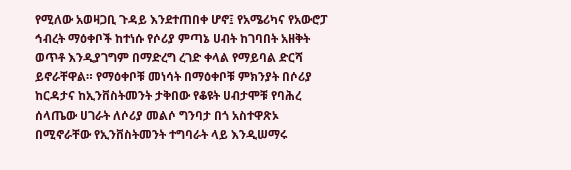የሚለው አወዛጋቢ ጉዳይ እንደተጠበቀ ሆኖ፤ የአሜሪካና የአውሮፓ ኅብረት ማዕቀቦች ከተነሱ የሶሪያ ምጣኔ ሀብት ከገባበት አዘቅት ወጥቶ እንዲያገግም በማድረግ ረገድ ቀላል የማይባል ድርሻ ይኖራቸዋል። የማዕቀቦቹ መነሳት በማዕቀቦቹ ምክንያት በሶሪያ ከርዳታና ከኢንቨስትመንት ታቅበው የቆዩት ሀብታሞቹ የባሕረ ሰላጤው ሀገራት ለሶሪያ መልሶ ግንባታ በጎ አስተዋጽኦ በሚኖራቸው የኢንቨስትመንት ተግባራት ላይ እንዲሠማሩ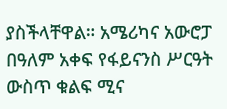ያስችላቸዋል። አሜሪካና አውሮፓ በዓለም አቀፍ የፋይናንስ ሥርዓት ውስጥ ቁልፍ ሚና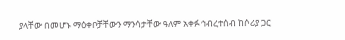ያላቸው በመሆኑ ማዕቀቦቻቸውን ማንሳታቸው ዓለም አቀፉ ኅብረተሰብ ከሶሪያ ጋር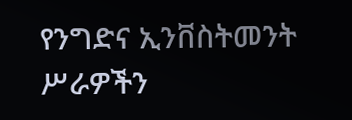የንግድና ኢንቨስትመንት ሥራዎችን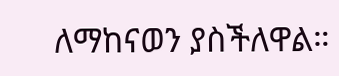ለማከናወን ያስችለዋል።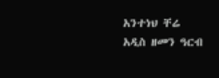አንተነህ ቸሬ
አዲስ ዘመን ዓርብ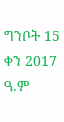ግንቦት 15 ቀን 2017 ዓ.ም